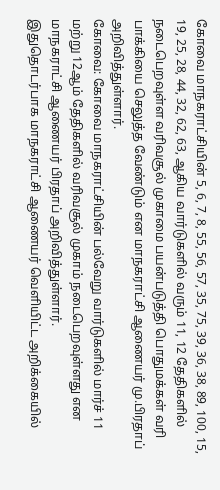கோவை மாநகராட்சியின் 5, 6, 7, 8, 55, 56, 57, 35, 75, 39, 36, 38, 89, 100, 15, 19, 25, 28, 44, 32, 62, 63, ஆகிய வார்டுகளில் வரும் 11, 12 தேதிகளில் நடைபெறவுள்ள வரிவசூல் முகாமை பயன்படுத்தி பொதுமக்கள் வரி பாக்கியை செலுத்த வேண்டும் என மாநகராட்சி ஆணையர் மு.பிரதாப் அறிவித்துள்ளார்.
கோவை: கோவை மாநகராட்சியின் பல்வேறு வார்டுகளில் மார்ச் 11 மற்று 12ஆம் தேதிகளில் வரிவசூல் முகாம் நடைபெறவுள்ளது என மாநகராட்சி ஆணையர் பிரதாப் அறிவித்துள்ளார்.
இதுதொடர்பாக மாநகராட்சி ஆணையர் வெளியிட்ட அறிக்கையில்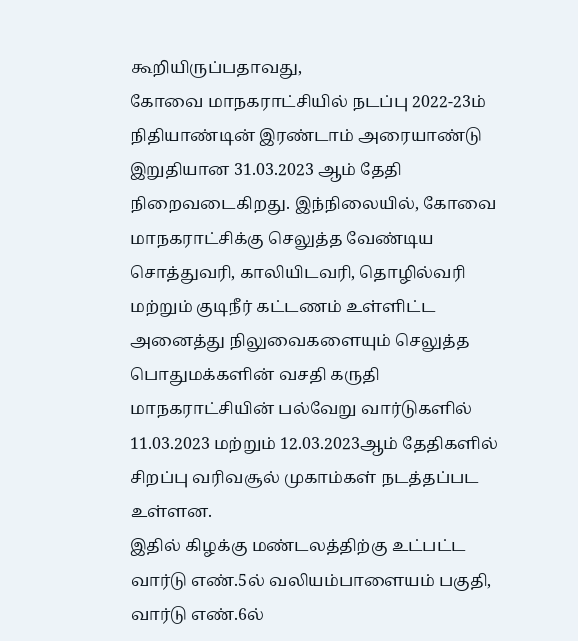கூறியிருப்பதாவது,
கோவை மாநகராட்சியில் நடப்பு 2022-23ம் நிதியாண்டின் இரண்டாம் அரையாண்டு இறுதியான 31.03.2023 ஆம் தேதி நிறைவடைகிறது. இந்நிலையில், கோவை மாநகராட்சிக்கு செலுத்த வேண்டிய சொத்துவரி, காலியிடவரி, தொழில்வரி மற்றும் குடிநீர் கட்டணம் உள்ளிட்ட அனைத்து நிலுவைகளையும் செலுத்த பொதுமக்களின் வசதி கருதி மாநகராட்சியின் பல்வேறு வார்டுகளில் 11.03.2023 மற்றும் 12.03.2023ஆம் தேதிகளில் சிறப்பு வரிவசூல் முகாம்கள் நடத்தப்பட உள்ளன.
இதில் கிழக்கு மண்டலத்திற்கு உட்பட்ட வார்டு எண்.5ல் வலியம்பாளையம் பகுதி, வார்டு எண்.6ல்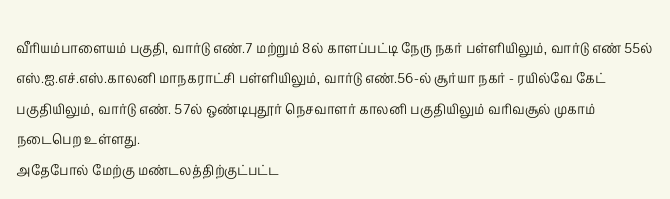வீரியம்பாளையம் பகுதி, வார்டு எண்.7 மற்றும் 8ல் காளப்பட்டி நேரு நகர் பள்ளியிலும், வார்டு எண் 55ல் எஸ்.ஐ.எச்.எஸ்.காலனி மாநகராட்சி பள்ளியிலும், வார்டு எண்.56-ல் சூர்யா நகர் - ரயில்வே கேட் பகுதியிலும், வார்டு எண். 57ல் ஒண்டிபுதூர் நெசவாளர் காலனி பகுதியிலும் வரிவசூல் முகாம் நடைபெற உள்ளது.
அதேபோல் மேற்கு மண்டலத்திற்குட்பட்ட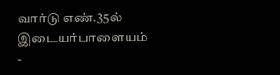வார்டு எண்.35ல் இடையர்பாளையம் -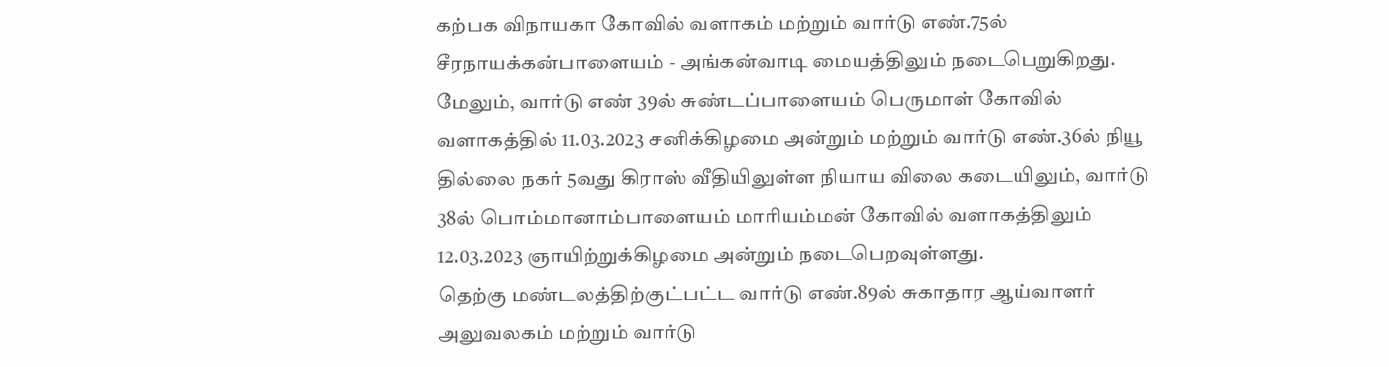கற்பக விநாயகா கோவில் வளாகம் மற்றும் வார்டு எண்.75ல் சீரநாயக்கன்பாளையம் - அங்கன்வாடி மையத்திலும் நடைபெறுகிறது.
மேலும், வார்டு எண் 39ல் சுண்டப்பாளையம் பெருமாள் கோவில் வளாகத்தில் 11.03.2023 சனிக்கிழமை அன்றும் மற்றும் வார்டு எண்.36ல் நியூ தில்லை நகர் 5வது கிராஸ் வீதியிலுள்ள நியாய விலை கடையிலும், வார்டு 38ல் பொம்மானாம்பாளையம் மாரியம்மன் கோவில் வளாகத்திலும் 12.03.2023 ஞாயிற்றுக்கிழமை அன்றும் நடைபெறவுள்ளது.
தெற்கு மண்டலத்திற்குட்பட்ட வார்டு எண்.89ல் சுகாதார ஆய்வாளர் அலுவலகம் மற்றும் வார்டு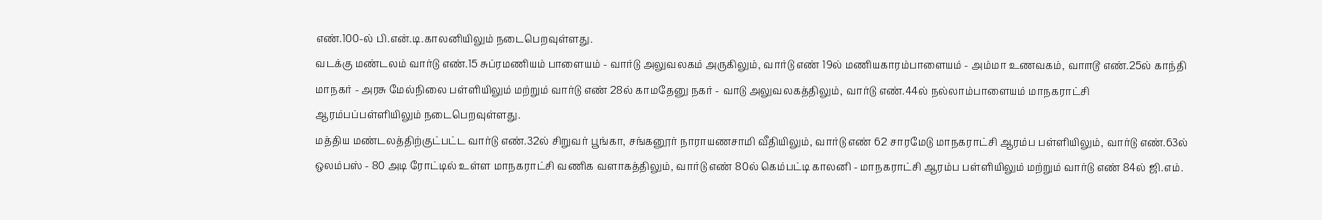எண்.100-ல் பி.என்.டி.காலனியிலும் நடைபெறவுள்ளது.
வடக்கு மண்டலம் வார்டு எண்.15 சுப்ரமணியம் பாளையம் - வார்டு அலுவலகம் அருகிலும், வார்டு எண் 19ல் மணியகாரம்பாளையம் - அம்மா உணவகம், வா௱டூ எண்.25ல் காந்தி மாநகர் - அரசு மேல்நிலை பள்ளியிலும் மற்றும் வார்டு எண் 28ல் காமதேனு நகர் - வாடு அலுவலகத்திலும், வார்டு எண்.44ல் நல்லாம்பாளையம் மாநகராட்சி ஆரம்பப்பள்ளியிலும் நடைபெறவுள்ளது.
மத்திய மண்டலத்திற்குட்பட்ட வார்டு எண்.32ல் சிறுவர் பூங்கா, சங்கனூர் நாராயணசாமி வீதியிலும், வார்டு எண் 62 சாரமேடு மாநகராட்சி ஆரம்ப பள்ளியிலும், வார்டு எண்.63ல் ஒலம்பஸ் - 80 அடி ரோட்டில் உள்ள மாநகராட்சி வணிக வளாகத்திலும், வார்டு எண் 80ல் கெம்பட்டி காலனி - மாநகராட்சி ஆரம்ப பள்ளியிலும் மற்றும் வார்டு எண் 84ல் ஜி.எம்.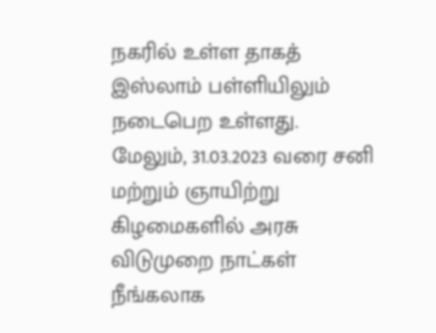நகரில் உள்ள தாகத் இஸ்லாம் பள்ளியிலும் நடைபெற உள்ளது.
மேலும், 31.03.2023 வரை சனி மற்றும் ஞாயிற்று கிழமைகளில் அரசு விடுமுறை நாட்கள் நீங்கலாக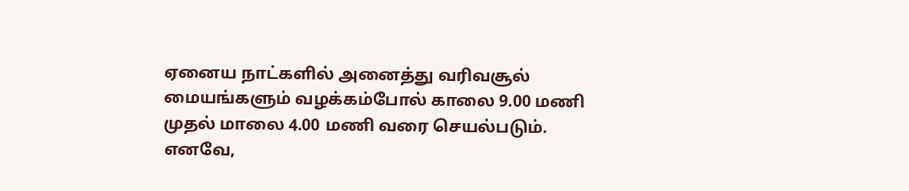ஏனைய நாட்களில் அனைத்து வரிவசூல் மையங்களும் வழக்கம்போல் காலை 9.00 மணி முதல் மாலை 4.00 மணி வரை செயல்படும்.
எனவே,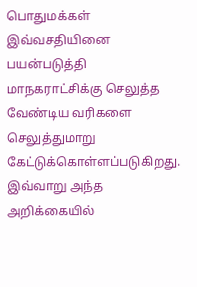பொதுமக்கள் இவ்வசதியினை பயன்படுத்தி மாநகராட்சிக்கு செலுத்த வேண்டிய வரிகளை செலுத்துமாறு கேட்டுக்கொள்ளப்படுகிறது.
இவ்வாறு அந்த அறிக்கையில்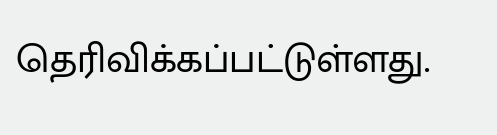தெரிவிக்கப்பட்டுள்ளது.